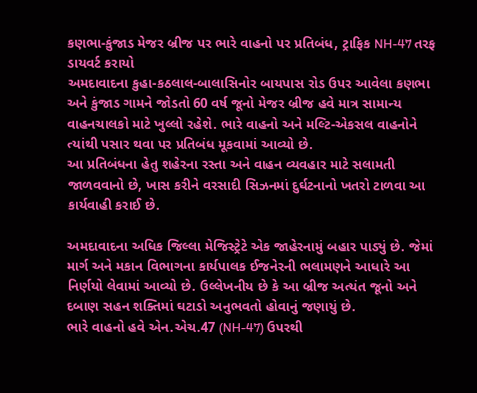કણભા-કુંજાડ મેજર બ્રીજ પર ભારે વાહનો પર પ્રતિબંધ, ટ્રાફિક NH-47 તરફ ડાયવર્ટ કરાયો
અમદાવાદના કુહા-કઠલાલ-બાલાસિનોર બાયપાસ રોડ ઉપર આવેલા કણભા અને કુંજાડ ગામને જોડતો 60 વર્ષ જૂનો મેજર બ્રીજ હવે માત્ર સામાન્ય વાહનચાલકો માટે ખુલ્લો રહેશે. ભારે વાહનો અને મલ્ટિ-એકસલ વાહનોને ત્યાંથી પસાર થવા પર પ્રતિબંધ મૂકવામાં આવ્યો છે.
આ પ્રતિબંધના હેતુ શહેરના રસ્તા અને વાહન વ્યવહાર માટે સલામતી જાળવવાનો છે, ખાસ કરીને વરસાદી સિઝનમાં દુર્ઘટનાનો ખતરો ટાળવા આ કાર્યવાહી કરાઈ છે.

અમદાવાદના અધિક જિલ્લા મેજિસ્ટ્રેટે એક જાહેરનામું બહાર પાડ્યું છે. જેમાં માર્ગ અને મકાન વિભાગના કાર્યપાલક ઈજનેરની ભલામણને આધારે આ નિર્ણયો લેવામાં આવ્યો છે. ઉલ્લેખનીય છે કે આ બ્રીજ અત્યંત જૂનો અને દબાણ સહન શક્તિમાં ઘટાડો અનુભવતો હોવાનું જણાયું છે.
ભારે વાહનો હવે એન.એચ.47 (NH-47) ઉપરથી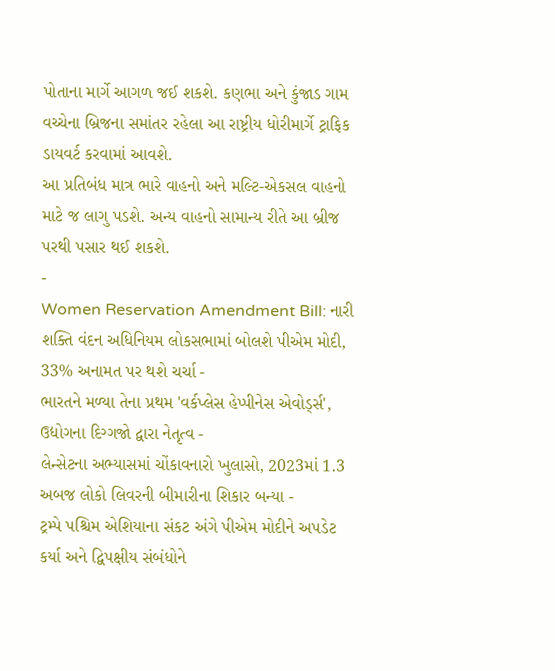પોતાના માર્ગે આગળ જઈ શકશે. કણભા અને કુંજાડ ગામ વચ્ચેના બ્રિજના સમાંતર રહેલા આ રાષ્ટ્રીય ધોરીમાર્ગે ટ્રાફિક ડાયવર્ટ કરવામાં આવશે.
આ પ્રતિબંધ માત્ર ભારે વાહનો અને મલ્ટિ-એકસલ વાહનો માટે જ લાગુ પડશે. અન્ય વાહનો સામાન્ય રીતે આ બ્રીજ પરથી પસાર થઈ શકશે.
-
Women Reservation Amendment Bill: નારી શક્તિ વંદન અધિનિયમ લોકસભામાં બોલશે પીએમ મોદી, 33% અનામત પર થશે ચર્ચા -
ભારતને મળ્યા તેના પ્રથમ 'વર્કપ્લેસ હેપ્પીનેસ એવોર્ડ્સ', ઉદ્યોગના દિગ્ગજો દ્વારા નેતૃત્વ -
લેન્સેટના અભ્યાસમાં ચોંકાવનારો ખુલાસો, 2023માં 1.3 અબજ લોકો લિવરની બીમારીના શિકાર બન્યા -
ટ્રમ્પે પશ્ચિમ એશિયાના સંકટ અંગે પીએમ મોદીને અપડેટ કર્યા અને દ્વિપક્ષીય સંબંધોને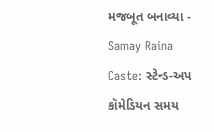મજબૂત બનાવ્યા -
Samay Raina Caste: સ્ટેન્ડ-અપ કૉમેડિયન સમય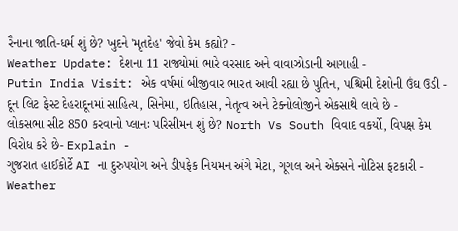રૈનાના જાતિ-ધર્મ શું છે? ખુદને 'મૃતદેહ' જેવો કેમ કહ્યો? -
Weather Update: દેશના 11 રાજ્યોમાં ભારે વરસાદ અને વાવાઝોડાની આગાહી -
Putin India Visit: એક વર્ષમાં બીજીવાર ભારત આવી રહ્યા છે પુતિન, પશ્ચિમી દેશોની ઉંઘ ઉડી -
દૂન લિટ ફેસ્ટ દેહરાદૂનમાં સાહિત્ય, સિનેમા, ઇતિહાસ, નેતૃત્વ અને ટેક્નોલોજીને એકસાથે લાવે છે -
લોકસભા સીટ 850 કરવાનો પ્લાનઃ પરિસીમન શું છે? North Vs South વિવાદ વકર્યો, વિપક્ષ કેમ વિરોધ કરે છે- Explain -
ગુજરાત હાઈકોર્ટે AI ના દુરુપયોગ અને ડીપફેક નિયમન અંગે મેટા, ગૂગલ અને એક્સને નોટિસ ફટકારી -
Weather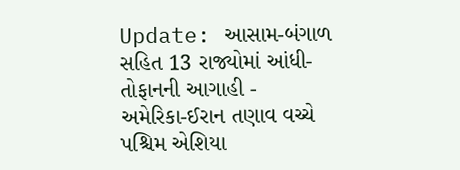Update: આસામ-બંગાળ સહિત 13 રાજ્યોમાં આંધી-તોફાનની આગાહી -
અમેરિકા-ઈરાન તણાવ વચ્ચે પશ્ચિમ એશિયા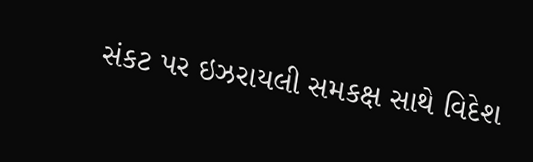સંકટ પર ઇઝરાયલી સમકક્ષ સાથે વિદેશ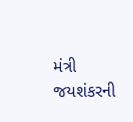મંત્રી જયશંકરની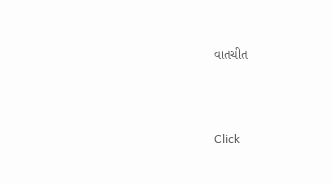વાતચીત



Click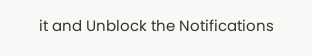it and Unblock the Notifications